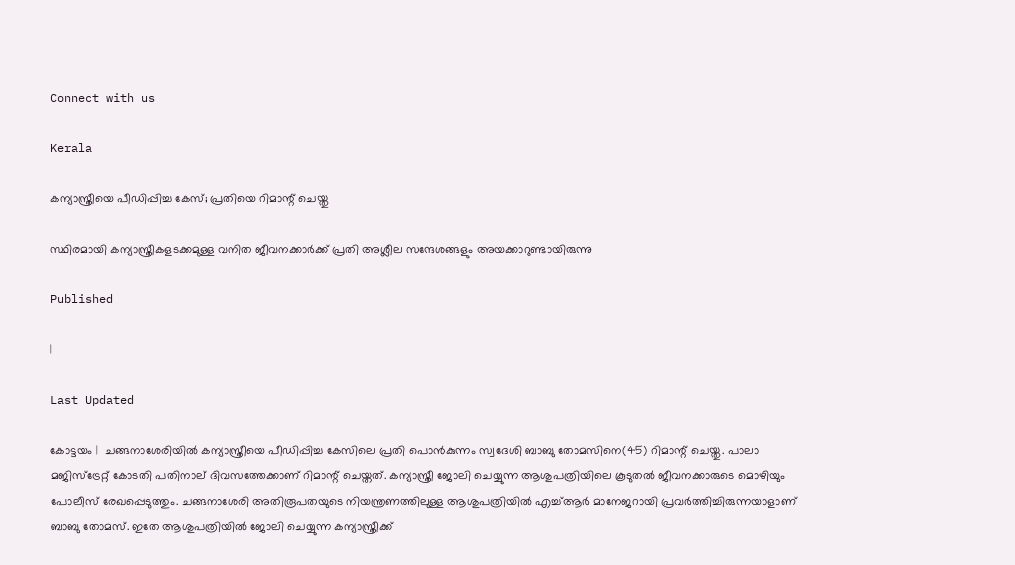Connect with us

Kerala

കന്യാസ്ത്രീയെ പീഡിപ്പിച്ച കേസ്; പ്രതിയെ റിമാന്റ് ചെയ്തു

സ്ഥിരമായി കന്യാസ്ത്രീകളടക്കമുള്ള വനിത ജീവനക്കാര്‍ക്ക് പ്രതി അശ്ലീല സന്ദേശങ്ങളും അയക്കാറുണ്ടായിരുന്നു

Published

|

Last Updated

കോട്ടയം |  ചങ്ങനാശേരിയില്‍ കന്യാസ്ത്രീയെ പീഡിപ്പിച്ച കേസിലെ പ്രതി പൊന്‍കുന്നം സ്വദേശി ബാബു തോമസിനെ(45) റിമാന്റ് ചെയ്തു. പാലാ മജിസ്‌ട്രേറ്റ് കോടതി പതിനാല് ദിവസത്തേക്കാണ് റിമാന്റ് ചെയ്തത്. കന്യാസ്ത്രീ ജോലി ചെയ്യുന്ന ആശുപത്രിയിലെ കൂടുതല്‍ ജീവനക്കാരുടെ മൊഴിയും പോലീസ് രേഖപ്പെടുത്തും. ചങ്ങനാശേരി അതിരൂപതയുടെ നിയന്ത്രണത്തിലുള്ള ആശുപത്രിയില്‍ എച്ച്ആര്‍ മാനേജറായി പ്രവര്‍ത്തിച്ചിരുന്നയാളാണ് ബാബു തോമസ്. ഇതേ ആശുപത്രിയില്‍ ജോലി ചെയ്യുന്ന കന്യാസ്ത്രീക്ക്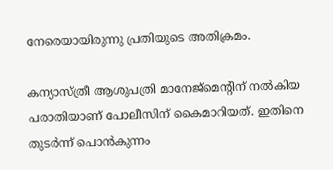നേരെയായിരുന്നു പ്രതിയുടെ അതിക്രമം.

കന്യാസ്ത്രീ ആശുപത്രി മാനേജ്‌മെന്റിന് നല്‍കിയ പരാതിയാണ് പോലീസിന് കൈമാറിയത്. ഇതിനെ തുടര്‍ന്ന് പൊന്‍കുന്നം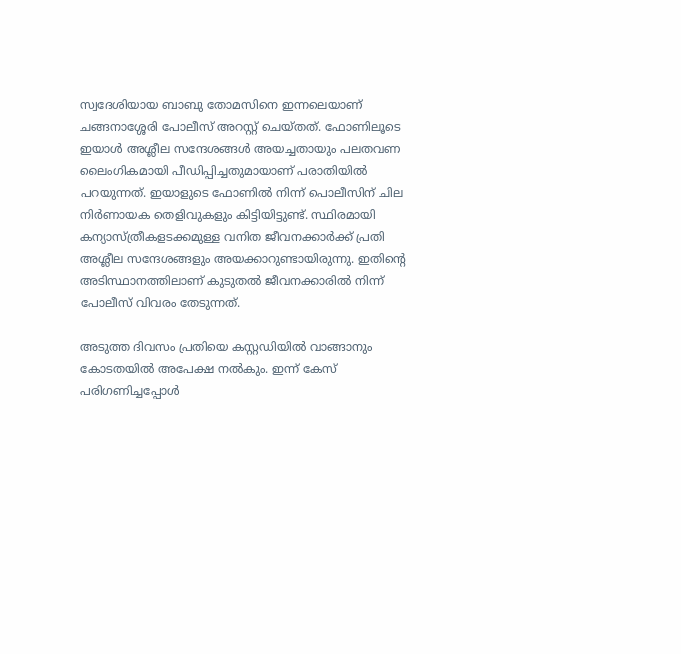സ്വദേശിയായ ബാബു തോമസിനെ ഇന്നലെയാണ് ചങ്ങനാശ്ശേരി പോലീസ് അറസ്റ്റ് ചെയ്തത്. ഫോണിലൂടെ ഇയാള്‍ അശ്ലീല സന്ദേശങ്ങള്‍ അയച്ചതായും പലതവണ ലൈംഗികമായി പീഡിപ്പിച്ചതുമായാണ് പരാതിയില്‍ പറയുന്നത്. ഇയാളുടെ ഫോണില്‍ നിന്ന് പൊലീസിന് ചില നിര്‍ണായക തെളിവുകളും കിട്ടിയിട്ടുണ്ട്. സ്ഥിരമായി കന്യാസ്ത്രീകളടക്കമുള്ള വനിത ജീവനക്കാര്‍ക്ക് പ്രതി അശ്ലീല സന്ദേശങ്ങളും അയക്കാറുണ്ടായിരുന്നു. ഇതിന്റെ അടിസ്ഥാനത്തിലാണ് കുടുതല്‍ ജീവനക്കാരില്‍ നിന്ന് പോലീസ് വിവരം തേടുന്നത്.

അടുത്ത ദിവസം പ്രതിയെ കസ്റ്റഡിയില്‍ വാങ്ങാനും കോടതയില്‍ അപേക്ഷ നല്‍കും. ഇന്ന് കേസ് പരിഗണിച്ചപ്പോള്‍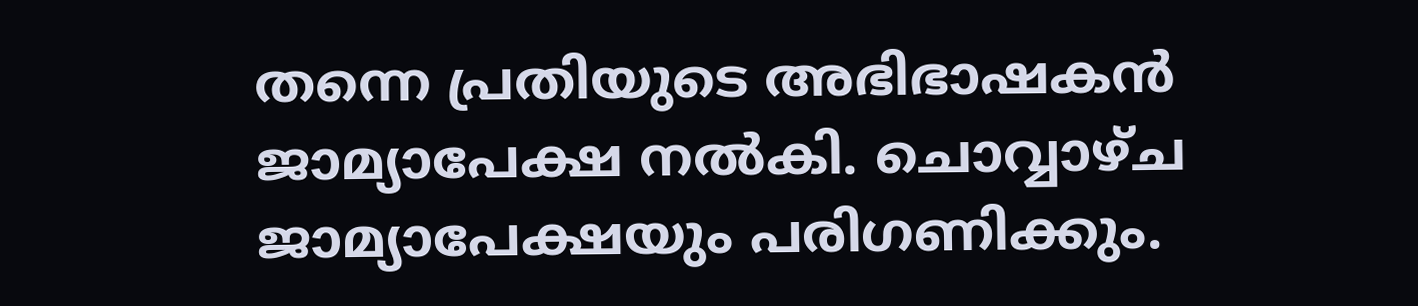തന്നെ പ്രതിയുടെ അഭിഭാഷകന്‍ ജാമ്യാപേക്ഷ നല്‍കി. ചൊവ്വാഴ്ച ജാമ്യാപേക്ഷയും പരിഗണിക്കും.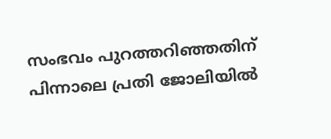സംഭവം പുറത്തറിഞ്ഞതിന് പിന്നാലെ പ്രതി ജോലിയില്‍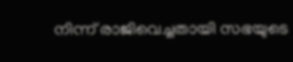നിന്ന് രാജിവെച്ചതായി സഭയുടെ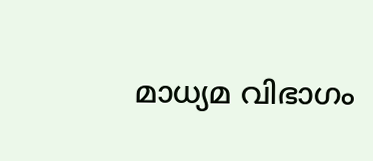മാധ്യമ വിഭാഗം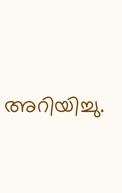അറിയിച്ചു.